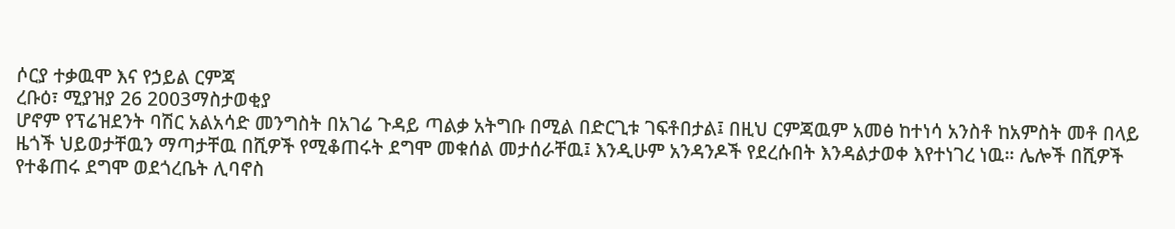ሶርያ ተቃዉሞ እና የኃይል ርምጃ
ረቡዕ፣ ሚያዝያ 26 2003ማስታወቂያ
ሆኖም የፕሬዝደንት ባሽር አልአሳድ መንግስት በአገሬ ጉዳይ ጣልቃ አትግቡ በሚል በድርጊቱ ገፍቶበታል፤ በዚህ ርምጃዉም አመፅ ከተነሳ አንስቶ ከአምስት መቶ በላይ ዜጎች ህይወታቸዉን ማጣታቸዉ በሺዎች የሚቆጠሩት ደግሞ መቁሰል መታሰራቸዉ፤ እንዲሁም አንዳንዶች የደረሱበት እንዳልታወቀ እየተነገረ ነዉ። ሌሎች በሺዎች የተቆጠሩ ደግሞ ወደጎረቤት ሊባኖስ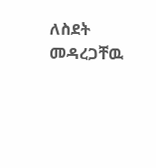ለስደት መዳረጋቸዉ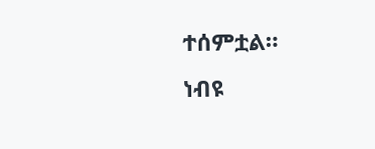ተሰምቷል።
ነብዩ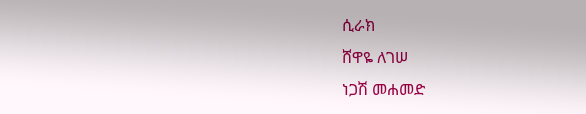ሲራክ
ሸዋዬ ለገሠ
ነጋሽ መሐመድ